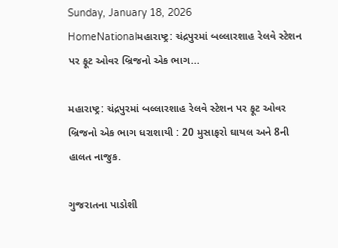Sunday, January 18, 2026
HomeNationalમહારાષ્ટ્ર: ચંદ્રપુરમાં બલ્લારશાહ રેલવે સ્ટેશન પર ફૂટ ઓવર બ્રિજનો એક ભાગ...

મહારાષ્ટ્ર: ચંદ્રપુરમાં બલ્લારશાહ રેલવે સ્ટેશન પર ફૂટ ઓવર બ્રિજનો એક ભાગ ધરાશાયી : 20 મુસાફરો ઘાયલ અને 8ની હાલત નાજુક.

ગુજરાતના પાડોશી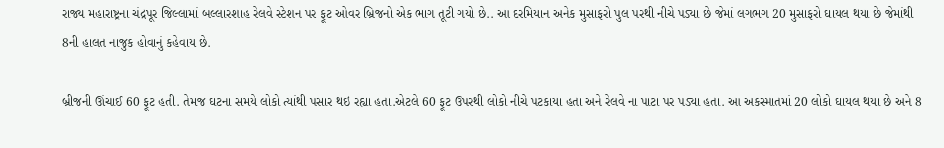રાજ્ય મહારાષ્ટ્રના ચંદ્રપૂર જિલ્લામાં બલ્લારશાહ રેલવે સ્ટેશન પર ફૂટ ઓવર બ્રિજનો એક ભાગ તૂટી ગયો છે.. આ દરમિયાન અનેક મુસાફરો પુલ પરથી નીચે પડ્યા છે જેમાં લગભગ 20 મુસાફરો ઘાયલ થયા છે જેમાંથી 8ની હાલત નાજુક હોવાનું કહેવાય છે.

બ્રીજની ઊંચાઈ 60 ફૂટ હતી. તેમજ ઘટના સમયે લોકો ત્યાંથી પસાર થઇ રહ્યા હતા.એટલે 60 ફૂટ ઉપરથી લોકો નીચે પટકાયા હતા અને રેલવે ના પાટા પર પડ્યા હતા. આ અકસ્માતમાં 20 લોકો ઘાયલ થયા છે અને 8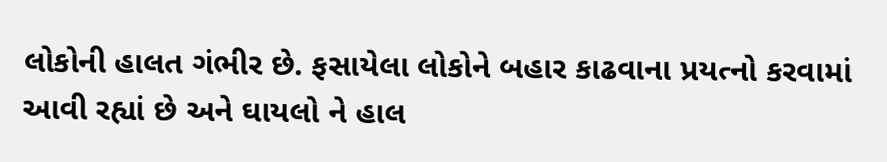લોકોની હાલત ગંભીર છે. ફસાયેલા લોકોને બહાર કાઢવાના પ્રયત્નો કરવામાં આવી રહ્યાં છે અને ઘાયલો ને હાલ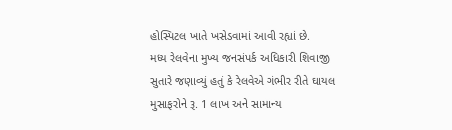હોસ્પિટલ ખાતે ખસેડવામાં આવી રહ્યાં છે.
મધ્ય રેલવેના મુખ્ય જનસંપર્ક અધિકારી શિવાજી સુતારે જણાવ્યું હતું કે રેલવેએ ગંભીર રીતે ઘાયલ મુસાફરોને રૂ. 1 લાખ અને સામાન્ય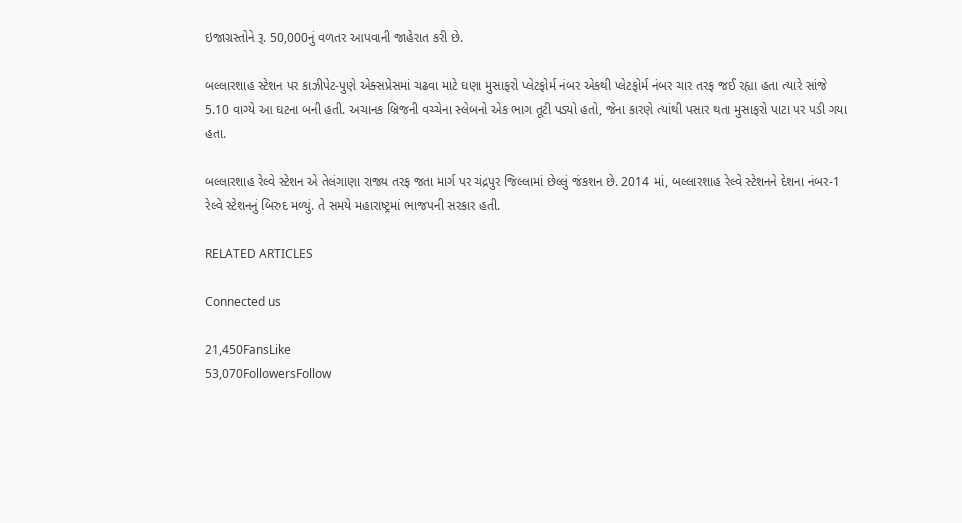ઇજાગ્રસ્તોને રૂ. 50,000નું વળતર આપવાની જાહેરાત કરી છે.

બલ્લારશાહ સ્ટેશન પર કાઝીપેટ-પુણે એક્સપ્રેસમાં ચઢવા માટે ઘણા મુસાફરો પ્લેટફોર્મ નંબર એકથી પ્લેટફોર્મ નંબર ચાર તરફ જઈ રહ્યા હતા ત્યારે સાંજે 5.10 વાગ્યે આ ઘટના બની હતી. અચાનક બ્રિજની વચ્ચેના સ્લેબનો એક ભાગ તૂટી પડ્યો હતો, જેના કારણે ત્યાંથી પસાર થતા મુસાફરો પાટા પર પડી ગયા હતા.

બલ્લારશાહ રેલ્વે સ્ટેશન એ તેલંગાણા રાજ્ય તરફ જતા માર્ગ પર ચંદ્રપુર જિલ્લામાં છેલ્લું જંકશન છે. 2014 માં, બલ્લારશાહ રેલ્વે સ્ટેશનને દેશના નંબર-1 રેલ્વે સ્ટેશનનું બિરુદ મળ્યું. તે સમયે મહારાષ્ટ્રમાં ભાજપની સરકાર હતી.

RELATED ARTICLES

Connected us

21,450FansLike
53,070FollowersFollow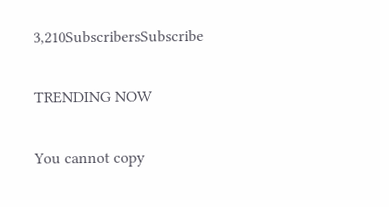3,210SubscribersSubscribe

TRENDING NOW

You cannot copy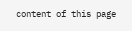content of this page